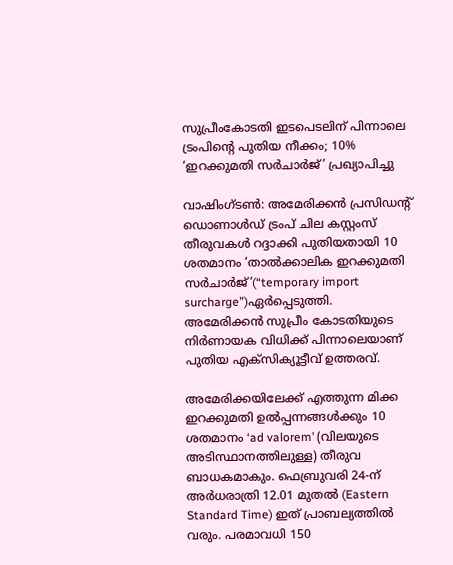സുപ്രീംകോടതി ഇടപെടലിന് പിന്നാലെ ട്രംപിന്റെ പുതിയ നീക്കം; 10% ‘ഇറക്കുമതി സർചാർജ്’ പ്രഖ്യാപിച്ചു

വാഷിംഗ്ടൺ: അമേരിക്കൻ പ്രസിഡൻ്റ് ഡൊണാൾഡ് ട്രംപ് ചില കസ്റ്റംസ് തീരുവകൾ റദ്ദാക്കി പുതിയതായി 10 ശതമാനം ‘താൽക്കാലിക ഇറക്കുമതി സർചാർജ്’(“temporary import surcharge”)ഏർപ്പെടുത്തി. അമേരിക്കൻ സുപ്രീം കോടതിയുടെ നിർണായക വിധിക്ക് പിന്നാലെയാണ് പുതിയ എക്സിക്യൂട്ടീവ് ഉത്തരവ്.

അമേരിക്കയിലേക്ക് എത്തുന്ന മിക്ക ഇറക്കുമതി ഉൽപ്പന്നങ്ങൾക്കും 10 ശതമാനം ‘ad valorem’ (വിലയുടെ അടിസ്ഥാനത്തിലുള്ള) തീരുവ ബാധകമാകും. ഫെബ്രുവരി 24-ന് അർധരാത്രി 12.01 മുതൽ (Eastern Standard Time) ഇത് പ്രാബല്യത്തിൽ വരും. പരമാവധി 150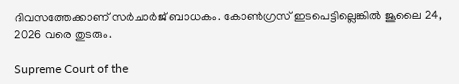ദിവസത്തേക്കാണ് സർചാർജ് ബാധകം. കോൺഗ്രസ് ഇടപെട്ടില്ലെങ്കിൽ ജൂലൈ 24, 2026 വരെ തുടരും.

Supreme Court of the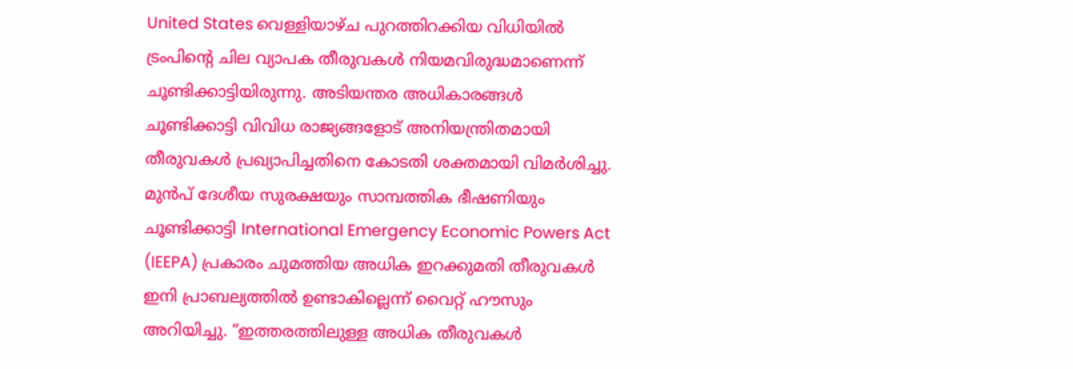United States വെള്ളിയാഴ്ച പുറത്തിറക്കിയ വിധിയിൽ ട്രംപിന്റെ ചില വ്യാപക തീരുവകൾ നിയമവിരുദ്ധമാണെന്ന് ചൂണ്ടിക്കാട്ടിയിരുന്നു. അടിയന്തര അധികാരങ്ങൾ ചൂണ്ടിക്കാട്ടി വിവിധ രാജ്യങ്ങളോട് അനിയന്ത്രിതമായി തീരുവകൾ പ്രഖ്യാപിച്ചതിനെ കോടതി ശക്തമായി വിമർശിച്ചു. മുൻപ് ദേശീയ സുരക്ഷയും സാമ്പത്തിക ഭീഷണിയും ചൂണ്ടിക്കാട്ടി International Emergency Economic Powers Act (IEEPA) പ്രകാരം ചുമത്തിയ അധിക ഇറക്കുമതി തീരുവകൾ ഇനി പ്രാബല്യത്തിൽ ഉണ്ടാകില്ലെന്ന് വൈറ്റ് ഹൗസും അറിയിച്ചു. “ഇത്തരത്തിലുള്ള അധിക തീരുവകൾ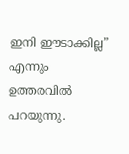ഇനി ഈടാക്കില്ല” എന്നും ഉത്തരവിൽ പറയുന്നു.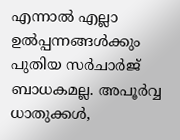എന്നാൽ എല്ലാ ഉൽപ്പന്നങ്ങൾക്കും പുതിയ സർചാർജ് ബാധകമല്ല. അപൂർവ്വ ധാതുക്കൾ,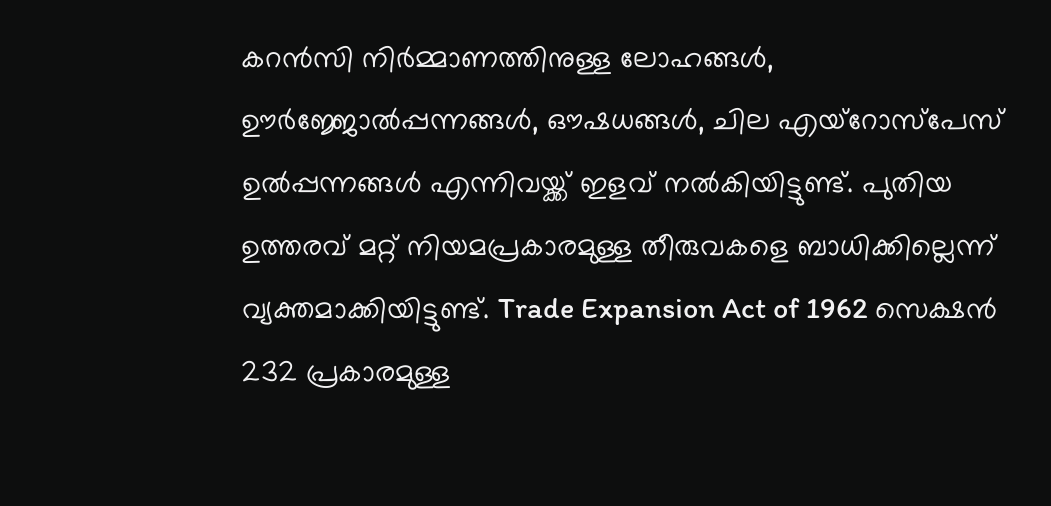കറൻസി നിർമ്മാണത്തിനുള്ള ലോഹങ്ങൾ, ഊർജ്ജോൽപ്പന്നങ്ങൾ, ഔഷധങ്ങൾ, ചില എയ്റോസ്പേസ് ഉൽപ്പന്നങ്ങൾ എന്നിവയ്ക്ക് ഇളവ് നൽകിയിട്ടുണ്ട്. പുതിയ ഉത്തരവ് മറ്റ് നിയമപ്രകാരമുള്ള തീരുവകളെ ബാധിക്കില്ലെന്ന് വ്യക്തമാക്കിയിട്ടുണ്ട്. Trade Expansion Act of 1962 സെക്ഷൻ 232 പ്രകാരമുള്ള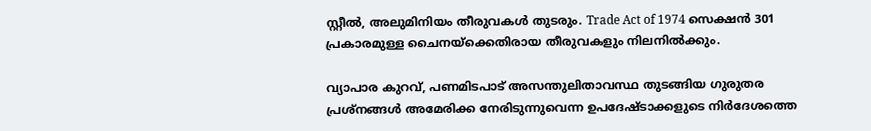സ്റ്റീൽ, അലുമിനിയം തീരുവകൾ തുടരും. Trade Act of 1974 സെക്ഷൻ 301 പ്രകാരമുള്ള ചൈനയ്‌ക്കെതിരായ തീരുവകളും നിലനിൽക്കും.

വ്യാപാര കുറവ്, പണമിടപാട് അസന്തുലിതാവസ്ഥ തുടങ്ങിയ ഗുരുതര പ്രശ്നങ്ങൾ അമേരിക്ക നേരിടുന്നുവെന്ന ഉപദേഷ്ടാക്കളുടെ നിർദേശത്തെ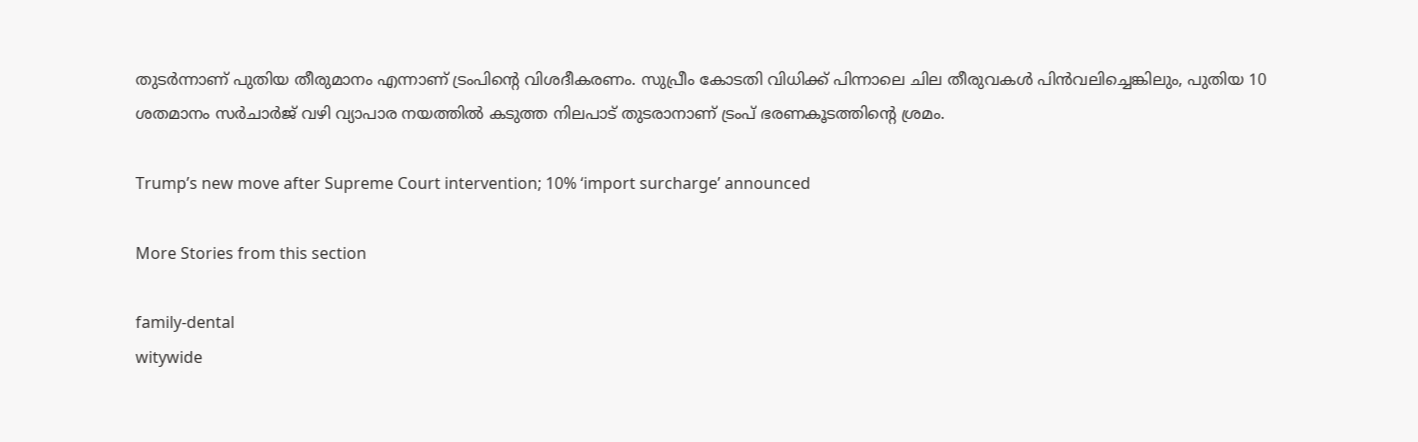തുടർന്നാണ് പുതിയ തീരുമാനം എന്നാണ് ട്രംപിന്റെ വിശദീകരണം. സുപ്രീം കോടതി വിധിക്ക് പിന്നാലെ ചില തീരുവകൾ പിൻവലിച്ചെങ്കിലും, പുതിയ 10 ശതമാനം സർചാർജ് വഴി വ്യാപാര നയത്തിൽ കടുത്ത നിലപാട് തുടരാനാണ് ട്രംപ് ഭരണകൂടത്തിന്റെ ശ്രമം.

Trump’s new move after Supreme Court intervention; 10% ‘import surcharge’ announced

More Stories from this section

family-dental
witywide